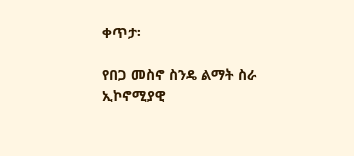ቀጥታ፡

የበጋ መስኖ ስንዴ ልማት ስራ ኢኮኖሚያዊ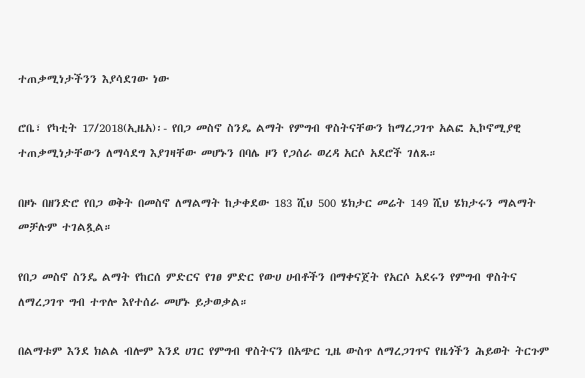ተጠቃሚነታችንን እያሳደገው ነው

ሮቤ፣ የካቲት 17/2018(ኢዜአ)፡- የበጋ መስኖ ስንዴ ልማት የምግብ ዋስትናቸውን ከማረጋገጥ አልፎ ኢኮኖሚያዊ ተጠቃሚነታቸውን ለማሳደግ እያገዛቸው መሆኑን በባሌ ዞን የጋሰራ ወረዳ አርሶ አደሮች ገለጹ።

በዞኑ በዘንድሮ የበጋ ወቅት በመስኖ ለማልማት ከታቀደው 183 ሺህ 500 ሄክታር መሬት 149 ሺህ ሄክታሩን ማልማት መቻሉም ተገልጿል።

የበጋ መስኖ ስንዴ ልማት የከርሰ ምድርና የገፀ ምድር የውሀ ሀብቶችን በማቀናጀት የአርሶ አደሩን የምግብ ዋስትና ለማረጋገጥ ግብ ተጥሎ እየተሰራ መሆኑ ይታወቃል።

በልማቱም እንደ ክልል ብሎም እንደ ሀገር የምግብ ዋስትናን በአጭር ጊዜ ውስጥ ለማረጋገጥና የዜጎችን ሕይወት ትርጉም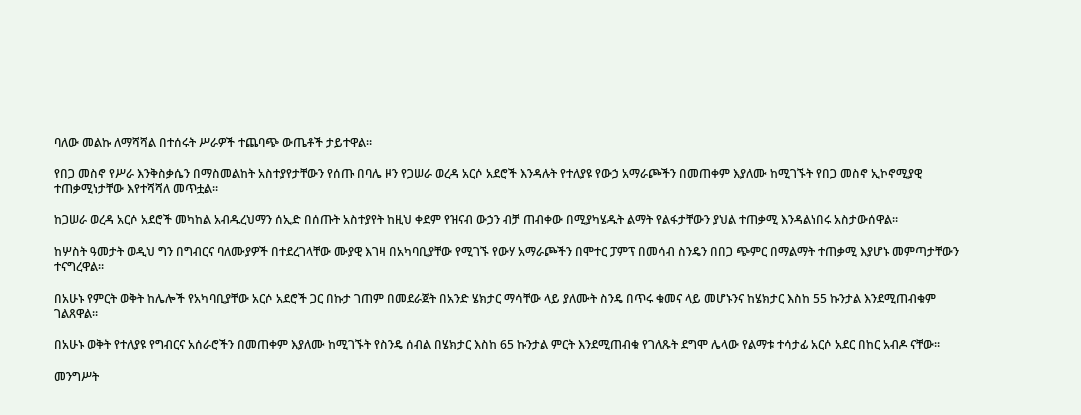ባለው መልኩ ለማሻሻል በተሰሩት ሥራዎች ተጨባጭ ውጤቶች ታይተዋል።

የበጋ መስኖ የሥራ እንቅስቃሴን በማስመልከት አስተያየታቸውን የሰጡ በባሌ ዞን የጋሠራ ወረዳ አርሶ አደሮች እንዳሉት የተለያዩ የውኃ አማራጮችን በመጠቀም እያለሙ ከሚገኙት የበጋ መስኖ ኢኮኖሚያዊ ተጠቃሚነታቸው እየተሻሻለ መጥቷል።

ከጋሠራ ወረዳ አርሶ አደሮች መካከል አብዱረህማን ሰኢድ በሰጡት አስተያየት ከዚህ ቀደም የዝናብ ውኃን ብቻ ጠብቀው በሚያካሄዱት ልማት የልፋታቸውን ያህል ተጠቃሚ እንዳልነበሩ አስታውሰዋል።

ከሦስት ዓመታት ወዲህ ግን በግብርና ባለሙያዎች በተደረገላቸው ሙያዊ እገዛ በአካባቢያቸው የሚገኙ የውሃ አማራጮችን በሞተር ፓምፕ በመሳብ ስንዴን በበጋ ጭምር በማልማት ተጠቃሚ እያሆኑ መምጣታቸውን ተናግረዋል።

በአሁኑ የምርት ወቅት ከሌሎች የአካባቢያቸው አርሶ አደሮች ጋር በኩታ ገጠም በመደራጀት በአንድ ሄክታር ማሳቸው ላይ ያለሙት ስንዴ በጥሩ ቁመና ላይ መሆኑንና ከሄክታር እስከ 55 ኩንታል እንደሚጠብቁም ገልጸዋል።

በአሁኑ ወቅት የተለያዩ የግብርና አሰራሮችን በመጠቀም እያለሙ ከሚገኙት የስንዴ ሰብል በሄክታር እስከ 65 ኩንታል ምርት እንደሚጠብቁ የገለጹት ደግሞ ሌላው የልማቱ ተሳታፊ አርሶ አደር በከር አብዶ ናቸው።

መንግሥት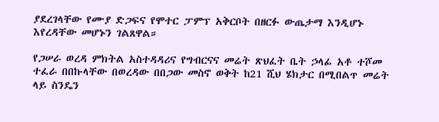ያደረገላቸው የሙያ ድጋፍና የሞተር ፓምፕ አቅርቦት በዘርፉ ውጤታማ እንዲሆኑ እየረዳቸው መሆኑን ገልጸዋል።

የጋሠራ ወረዳ ምክትል አስተዳዳሪና የግብርናና መሬት ጽህፈት ቤት ኃላፊ አቶ ተሾመ ተፈራ በበኩላቸው በወረዳው በበጋው መስኖ ወቅት ከ21 ሺህ ሄክታር በሚበልጥ መሬት ላይ ስንዴን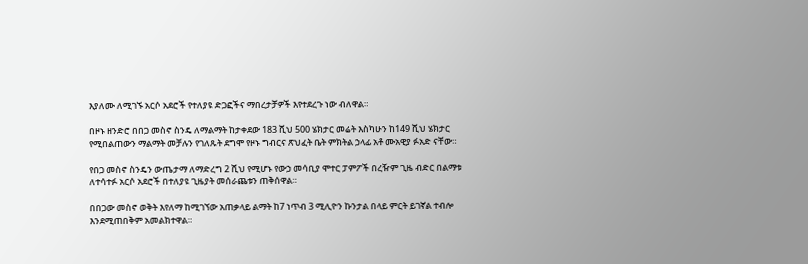እያለሙ ለሚገኙ አርሶ አደሮች የተለያዩ ድጋፎችና ማበረታቻዎች እየተደረጉ ነው ብለዋል።

በዞኑ ዘንድሮ በበጋ መስኖ ስንዴ ለማልማት ከታቀደው 183 ሺህ 500 ሄክታር መሬት እስካሁን ከ149 ሺህ ሄክታር የሚበልጠውን ማልማት መቻሉን የገለጹት ደግሞ የዞኑ ግብርና ጽህፈት ቤት ምክትል ኃላፊ አቶ ሙአዊያ ፉአድ ናቸው።

የበጋ መስኖ ስንዴን ውጤታማ ለማድረግ 2 ሺህ የሚሆኑ የውኃ መሳቢያ ሞተር ፓምፖች በረዥም ጊዜ ብድር በልማቱ ለተሳተፉ አርሶ አደሮች በተለያዩ ጊዜያት መሰራጨቱን ጠቅሰዋል።

በበጋው መስኖ ወቅት እየለማ ከሚገኘው አጠቃላይ ልማት ከ7 ነጥብ 3 ሚሊዮን ኩንታል በላይ ምርት ይገኛል ተብሎ እንደሚጠበቅም አመልክተዋል።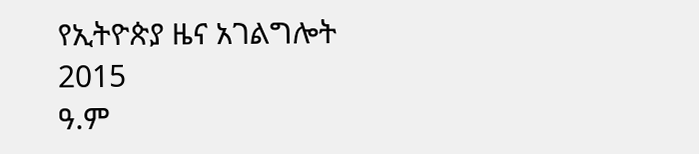የኢትዮጵያ ዜና አገልግሎት
2015
ዓ.ም